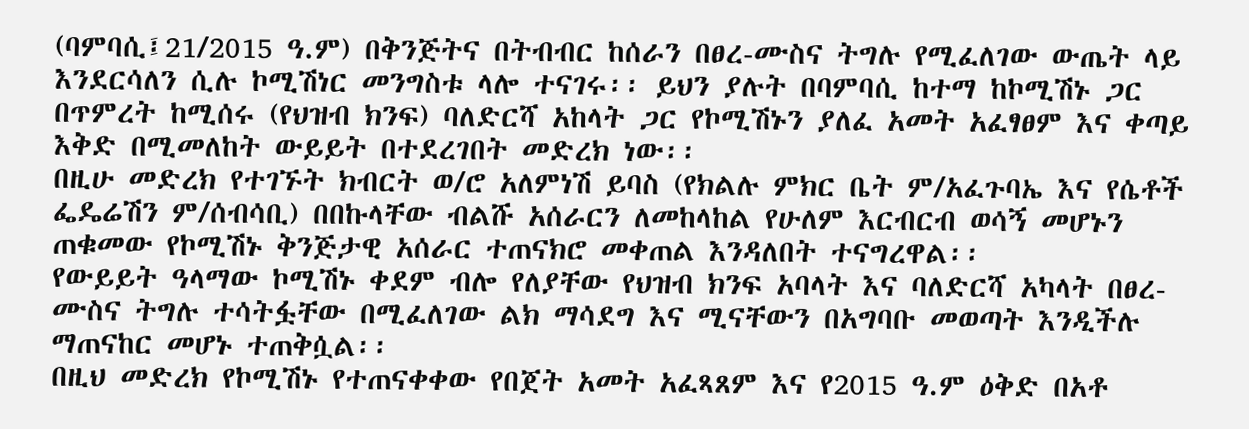(ባምባሲ፤21/2015 ዓ.ም) በቅንጅትና በትብብር ከሰራን በፀረ-ሙስና ትግሉ የሚፈለገው ውጤት ላይ እንደርሳለን ሲሉ ኮሚሽነር መንግስቱ ላሎ ተናገሩ፡፡ ይህን ያሉት በባምባሲ ከተማ ከኮሚሽኑ ጋር በጥምረት ከሚሰሩ (የህዝብ ክንፍ) ባለድርሻ አከላት ጋር የኮሚሽኑን ያለፈ አመት አፈፃፀም እና ቀጣይ እቅድ በሚመለከት ውይይት በተደረገበት መድረክ ነው፡፡
በዚሁ መድረክ የተገኙት ክብርት ወ/ሮ አለምነሽ ይባስ (የክልሉ ምክር ቤት ም/አፈጉባኤ እና የሴቶች ፌዴሬሽን ም/ሰብሳቢ) በበኩላቸው ብልሹ አሰራርን ለመከላከል የሁለም እርብርብ ወሳኝ መሆኑን ጠቁመው የኮሚሽኑ ቅንጅታዊ አሰራር ተጠናክሮ መቀጠል እንዳለበት ተናግረዋል፡፡
የውይይት ዓላማው ኮሚሽኑ ቀደም ብሎ የለያቸው የህዝብ ክንፍ አባላት እና ባለድርሻ አካላት በፀረ-ሙስና ትግሉ ተሳትፏቸው በሚፈለገው ልክ ማሳደግ እና ሚናቸውን በአግባቡ መወጣት እንዲችሉ ማጠናከር መሆኑ ተጠቅሷል፡፡
በዚህ መድረክ የኮሚሽኑ የተጠናቀቀው የበጀት አመት አፈጻጸም እና የ2015 ዓ.ም ዕቅድ በአቶ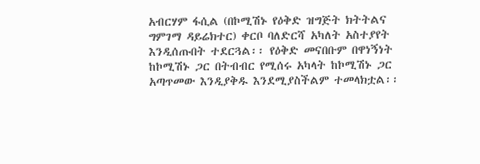አብርሃም ፋሲል (በኮሚሽኑ የዕቅድ ዝግጅት ክትትልና ግምገማ ዳይሬክተር) ቀርቦ ባለድርሻ አካለት አስተያየት እንዲሰጡበት ተደርጓል፡፡ የዕቅድ መናበቡም በዋነኝነት ከኮሚሽኑ ጋር በትብብር የሚሰሩ አካላት ከኮሚሽኑ ጋር አጣጥመው እንዲያቅዱ እንደሚያስችልም ተመላክቷል፡፡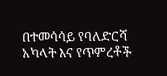በተመሳሳይ የባለድርሻ አካላት እና የጥምረቶች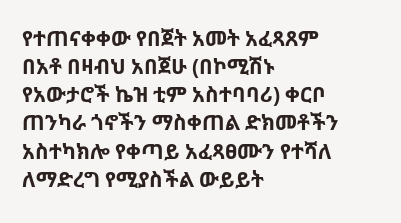የተጠናቀቀው የበጀት አመት አፈጻጸም በአቶ በዛብህ አበጀሁ (በኮሚሽኑ የአውታሮች ኬዝ ቲም አስተባባሪ) ቀርቦ ጠንካራ ጎኖችን ማስቀጠል ድክመቶችን አስተካክሎ የቀጣይ አፈጻፀሙን የተሻለ ለማድረግ የሚያስችል ውይይት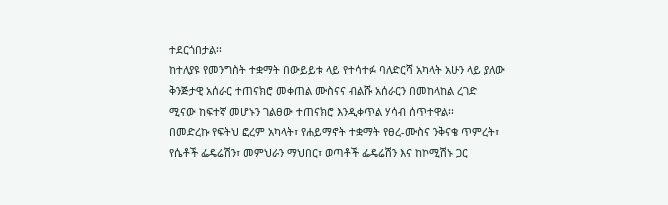ተደርጎበታል፡፡
ከተለያዩ የመንግስት ተቋማት በውይይቱ ላይ የተሳተፉ ባለድርሻ አካላት አሁን ላይ ያለው ቅንጅታዊ አሰራር ተጠናክሮ መቀጠል ሙስናና ብልሹ አሰራርን በመከላከል ረገድ ሚናው ከፍተኛ መሆኑን ገልፀው ተጠናክሮ እንዲቀጥል ሃሳብ ሰጥተዋል፡፡
በመድረኩ የፍትህ ፎረም አካላት፣ የሐይማኖት ተቋማት የፀረ-ሙስና ንቅናቄ ጥምረት፣ የሴቶች ፌዴሬሽን፣ መምህራን ማህበር፣ ወጣቶች ፌዴሬሽን እና ከኮሚሽኑ ጋር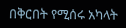በቅርበት የሚሰሩ አካላት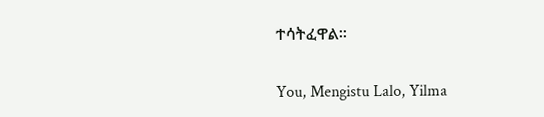ተሳትፈዋል፡፡

You, Mengistu Lalo, Yilma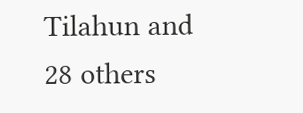Tilahun and 28 others